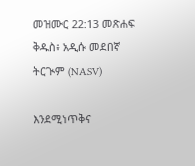መዝሙር 22:13 መጽሐፍ ቅዱስ፥ አዲሱ መደበኛ ትርጒም (NASV)

እንደሚነጥቅና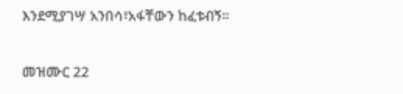እንደሚያገሣ አንበሳ፣አፋቸውን ከፈቱብኝ።

መዝሙር 22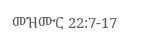መዝሙር 22:7-17